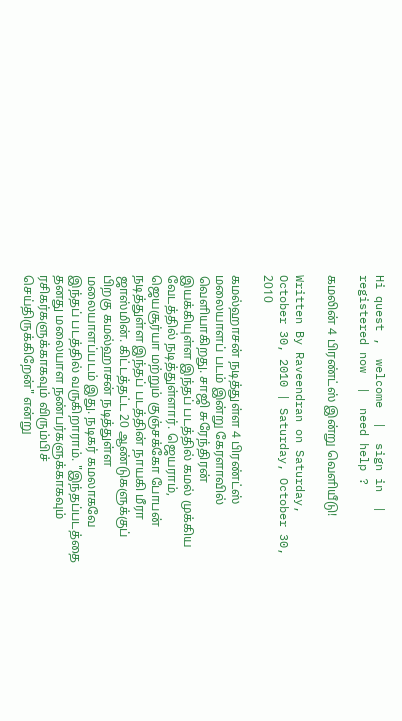Hi quest ,  welcome  |  sign in  |  registered now  |  need help ?

கமலின் 4 பிரண்ட்ஸ் இன்று வெளியீடு!

Written By Raveendran on Saturday, October 30, 2010 | Saturday, October 30, 2010

கமல்ஹாசன் நடித்துள்ள 4 பிரண்ட்ஸ் மலையாளப் படம் இன்று கேரளாவில் வெளியாகிறது. சாஜி சுரேந்திரன் இயக்கியுள்ள இந்தப் படத்தில் கமல் முக்கிய வேடத்தில் நடித்துள்ளார். ஜெயராம், ஜெயசூர்யா மற்றும் குஞ்சக்கோ போபன் நடித்துள்ள இந்தப் படத்தின் நாயகி மீரா ஜாஸ்மின். கிட்டத்தட்ட 20 ஆண்டுகளுக்குப் பிறகு கமல்ஹாசன் நடித்துள்ள மலையாளப்படம் இது. நடிகர் கமலாகவே இந்தப் படத்தில் வருகிறாராம். "இந்தப்படத்தை தனது மலையாள நண்பர்களுக்காகவும் ரசிகர்களுக்காகவும் விரும்பிச் செய்திருக்கிறேன்" என்று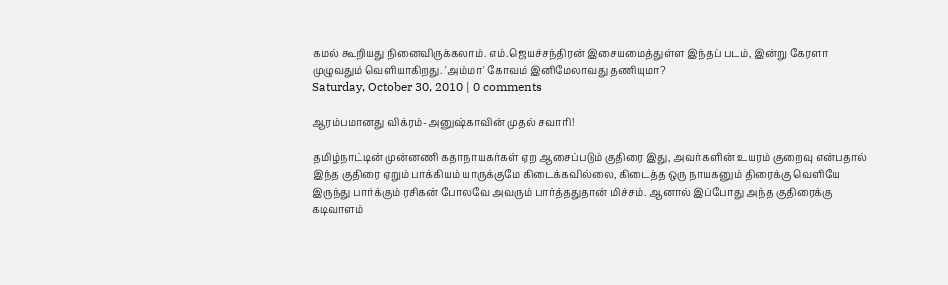கமல் கூறியது நினைவிருக்கலாம். எம்.ஜெயச்சந்திரன் இசையமைத்துள்ள இந்தப் படம், இன்று கேரளா முழுவதும் வெளியாகிறது. 'அம்மா' கோவம் இனிமேலாவது தணியுமா?
Saturday, October 30, 2010 | 0 comments

ஆரம்பமானது விக்ரம்-அனுஷ்காவின் முதல் சவாரி!

தமிழ்நாட்டின் முன்னணி கதாநாயகர்கள் ஏற ஆசைப்படும் குதிரை இது, அவர்களின் உயரம் குறைவு என்பதால் இந்த குதிரை ஏறும் பாக்கியம் யாருக்குமே கிடைக்கவில்லை, கிடைத்த ஒரு நாயகனும் திரைக்கு வெளியே இருந்து பார்க்கும் ரசிகன் போலவே அவரும் பார்த்ததுதான் மிச்சம். ஆனால் இப்போது அந்த குதிரைக்கு கடிவாளம்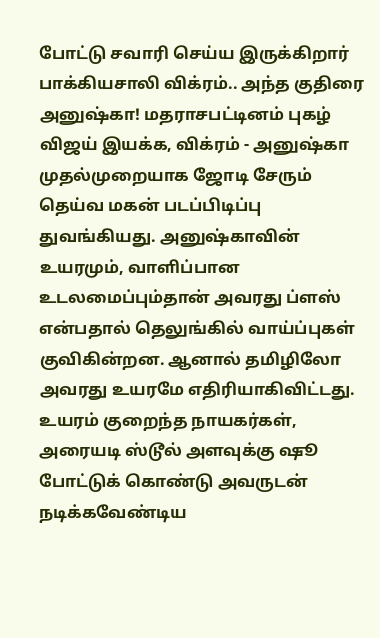போட்டு சவாரி செய்ய இருக்கிறார் பாக்கியசாலி விக்ரம்.. அந்த குதிரை அனுஷ்கா! மதராசபட்டினம் புகழ் விஜய் இயக்க, விக்ரம் - அனுஷ்கா முதல்முறையாக ஜோடி சேரும் தெய்வ மகன் படப்பிடிப்பு துவங்கியது. அனுஷ்காவின் உயரமும், வாளிப்பான உடலமைப்பும்தான் அவரது ப்ளஸ் என்பதால் தெலுங்கில் வாய்ப்புகள் குவிகின்றன. ஆனால் தமிழிலோ அவரது உயரமே எதிரியாகிவிட்டது. உயரம் குறைந்த நாயகர்கள், அரையடி ஸ்டூல் அளவுக்கு ஷூ போட்டுக் கொண்டு அவருடன் நடிக்கவேண்டிய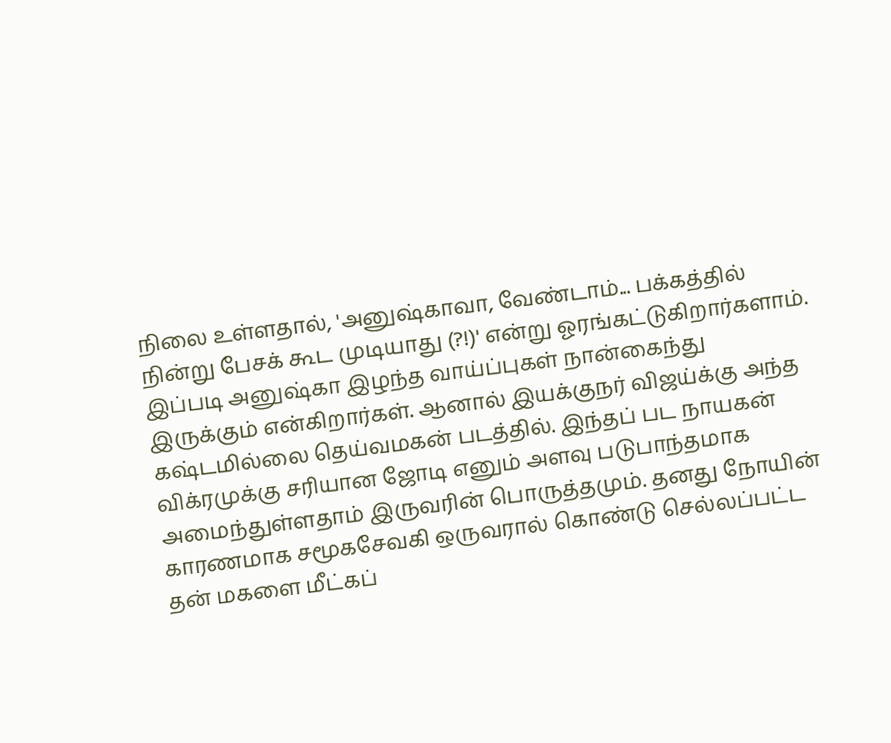நிலை உள்ளதால், 'அனுஷ்காவா, வேண்டாம்... பக்கத்தில் நின்று பேசக் கூட முடியாது (?!)' என்று ஓரங்கட்டுகிறார்களாம். இப்படி அனுஷ்கா இழந்த வாய்ப்புகள் நான்கைந்து இருக்கும் என்கிறார்கள். ஆனால் இயக்குநர் விஜய்க்கு அந்த கஷ்டமில்லை தெய்வமகன் படத்தில். இந்தப் பட நாயகன் விக்ரமுக்கு சரியான ஜோடி எனும் அளவு படுபாந்தமாக அமைந்துள்ளதாம் இருவரின் பொருத்தமும். தனது நோயின் காரணமாக சமூகசேவகி ஒருவரால் கொண்டு செல்லப்பட்ட தன் மகளை மீட்கப்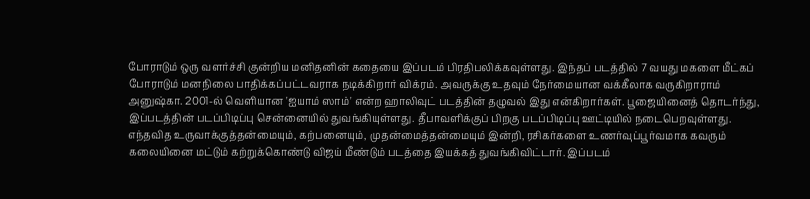போராடும் ஒரு வளர்ச்சி குன்றிய மனிதனின் கதையை இப்படம் பிரதிபலிக்கவுள்ளது. இந்தப் படத்தில் 7 வயது மகளை மீட்கப் போராடும் மனநிலை பாதிக்கப்பட்டவராக நடிக்கிறார் விக்ரம். அவருக்கு உதவும் நேர்மையான வக்கீலாக வருகிறாராம் அனுஷ்கா. 2001-ல் வெளியான 'ஐயாம் ஸாம்' என்ற ஹாலிவுட் படத்தின் தழுவல் இது என்கிறார்கள். பூஜையினைத் தொடர்ந்து, இப்படத்தின் படப்பிடிப்பு சென்னையில் துவங்கியுள்ளது. தீபாவளிக்குப் பிறகு படப்பிடிப்பு ஊட்டியில் நடைபெறவுள்ளது. எந்தவித உருவாக்குத்தன்மையும், கற்பனையும், முதன்மைத்தன்மையும் இன்றி, ரசிகர்களை உணர்வுப்பூர்வமாக கவரும் கலையினை மட்டும் கற்றுக்கொண்டு விஜய் மீண்டும் படத்தை இயக்கத் துவங்கிவிட்டார். இப்படம்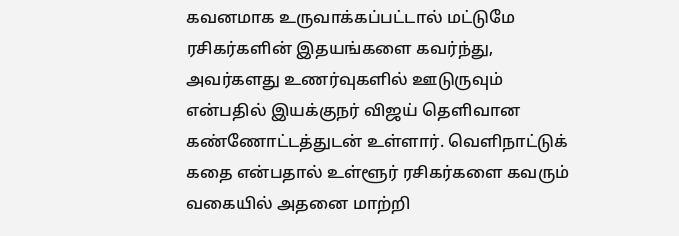கவனமாக உருவாக்கப்பட்டால் மட்டுமே ரசிகர்களின் இதயங்களை கவர்ந்து, அவர்களது உணர்வுகளில் ஊடுருவும் என்பதில் இயக்குநர் விஜய் தெளிவான கண்ணோட்டத்துடன் உள்ளார். வெளிநாட்டுக் கதை என்பதால் உள்ளூர் ரசிகர்களை கவரும் வகையில் அதனை மாற்றி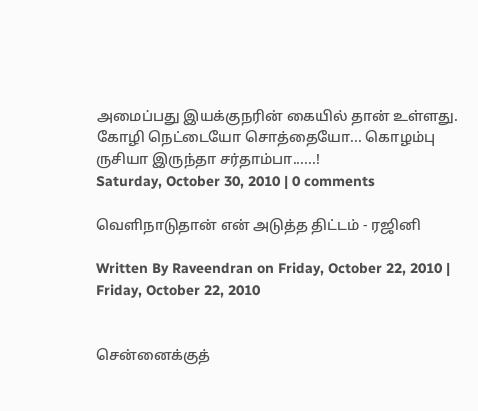அமைப்பது இயக்குநரின் கையில் தான் உள்ளது. கோழி நெட்டையோ சொத்தையோ... கொழம்பு ருசியா இருந்தா சர்தாம்பா......!
Saturday, October 30, 2010 | 0 comments

வெளிநாடுதான் என் அடுத்த திட்டம் - ரஜினி

Written By Raveendran on Friday, October 22, 2010 | Friday, October 22, 2010


சென்னைக்குத்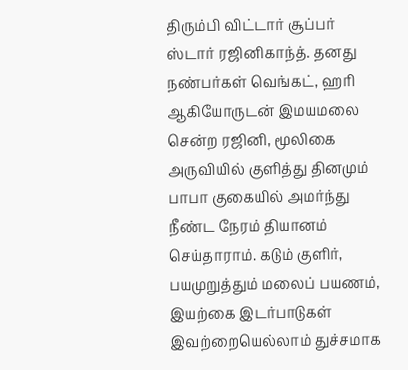திரும்பி விட்டார் சூப்பர் ஸ்டார் ரஜினிகாந்த். தனது நண்பர்கள் வெங்கட், ஹரி ஆகியோருடன் இமயமலை சென்ற ரஜினி, மூலிகை அருவியில் குளித்து தினமும் பாபா குகையில் அமர்ந்து நீண்ட நேரம் தியானம் செய்தாராம். கடும் குளிர், பயமுறுத்தும் மலைப் பயணம், இயற்கை இடர்பாடுகள் இவற்றையெல்லாம் துச்சமாக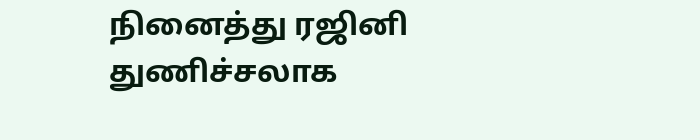நினைத்து ரஜினி துணிச்சலாக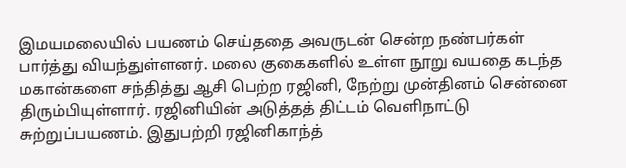இமயமலையில் பயணம் செய்ததை அவருடன் சென்ற நண்பர்கள் பார்த்து வியந்துள்ளனர். மலை குகைகளில் உள்ள நூறு வயதை கடந்த மகான்களை சந்தித்து ஆசி பெற்ற ரஜினி, நேற்று முன்தினம் சென்னை திரும்பியுள்ளார். ரஜினியின் அடுத்தத் திட்டம் வெளிநாட்டு சுற்றுப்பயணம். இதுபற்றி ரஜினிகாந்த்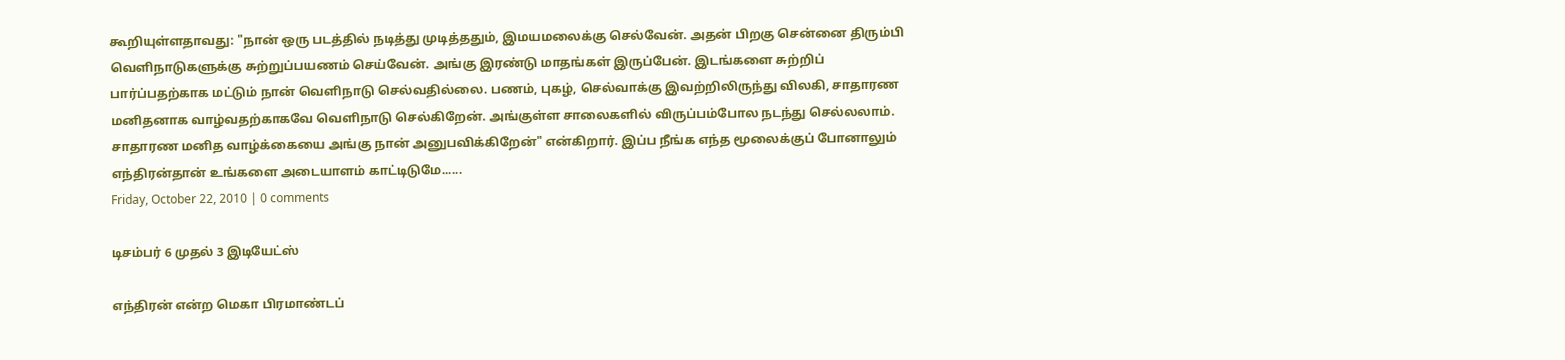கூறியுள்ளதாவது: "நான் ஒரு படத்தில் நடித்து முடித்ததும், இமயமலைக்கு செல்வேன். அதன் பிறகு சென்னை திரும்பி வெளிநாடுகளுக்கு சுற்றுப்பயணம் செய்வேன். அங்கு இரண்டு மாதங்கள் இருப்பேன். இடங்களை சுற்றிப் பார்ப்பதற்காக மட்டும் நான் வெளிநாடு செல்வதில்லை. பணம், புகழ், செல்வாக்கு இவற்றிலிருந்து விலகி, சாதாரண மனிதனாக வாழ்வதற்காகவே வெளிநாடு செல்கிறேன். அங்குள்ள சாலைகளில் விருப்பம்போல நடந்து செல்லலாம். சாதாரண மனித வாழ்க்கையை அங்கு நான் அனுபவிக்கிறேன்" என்கிறார். இப்ப நீங்க எந்த மூலைக்குப் போனாலும் எந்திரன்தான் உங்களை அடையாளம் காட்டிடுமே......
Friday, October 22, 2010 | 0 comments

டிசம்பர் 6 முதல் 3 இடியேட்ஸ்

எந்திரன் என்ற மெகா பிரமாண்டப்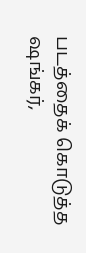படத்தைக் கொடுத்த ஷங்கர்,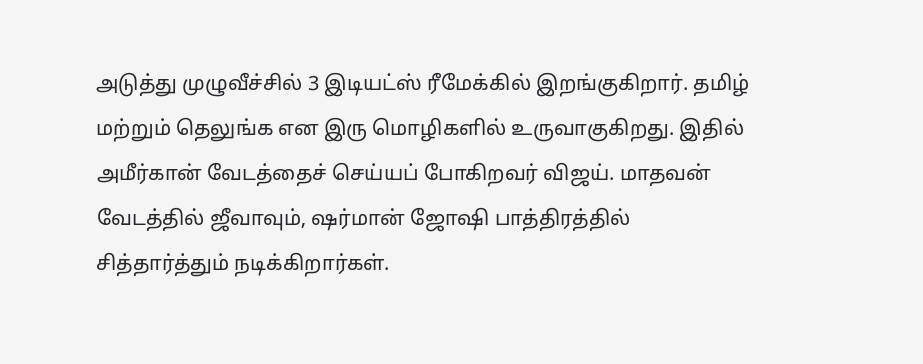அடுத்து முழுவீச்சில் 3 இடியட்ஸ் ரீமேக்கில் இறங்குகிறார். தமிழ் மற்றும் தெலுங்க என இரு மொழிகளில் உருவாகுகிறது. இதில் அமீர்கான் வேடத்தைச் செய்யப் போகிறவர் விஜய். மாதவன் வேடத்தில் ஜீவாவும், ஷர்மான் ஜோஷி பாத்திரத்தில் சித்தார்த்தும் நடிக்கிறார்கள்.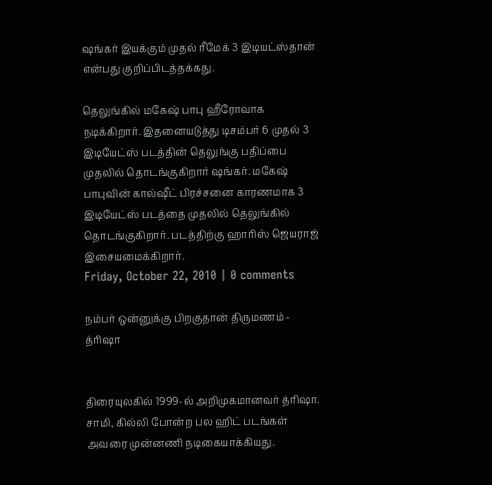ஷங்கர் இயக்கும் முதல் ரீமேக் 3 இடியட்ஸ்தான் என்பது குறிப்பிடத்தக்கது.

தெலுங்கில் மகேஷ் பாபு ஹீரோவாக நடிக்கிறார். இதனையடுத்து டிசம்பர் 6 முதல் 3 இடியேட்ஸ் படத்தின் தெலுங்கு பதிப்பை முதலில் தொடங்குகிறார் ஷங்கர். மகேஷ் பாபுவின் கால்ஷீட் பிரச்சனை காரணமாக 3 இடியேட்ஸ் படத்தை முதலில் தெலுங்கில் தொடங்குகிறார். படத்திற்கு ஹாரிஸ் ஜெயராஜ் இசையமைக்கிறார்.
Friday, October 22, 2010 | 0 comments

நம்பர் ஒன்னுக்கு பிறகுதான் திருமணம் - த்ரிஷா


திரையுலகில் 1999-ல் அறிமுகமானவர் த்ரிஷா. சாமி, கில்லி போன்ற பல ஹிட் படங்கள் அவரை முன்னணி நடிகையாக்கியது.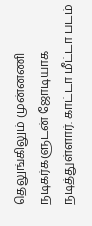தெலுங்கிலும் முன்னணி நடிகர்களுடன் ஜோடியாக நடித்துள்ளார். காட்டா மீட்டா படம்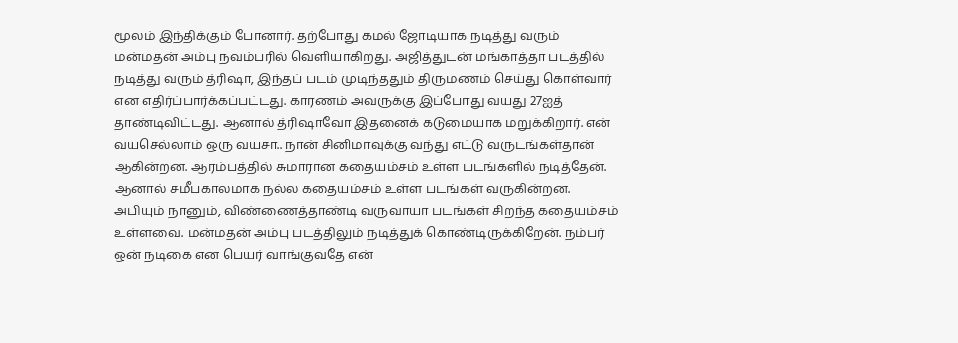மூலம் இந்திக்கும் போனார். தற்போது கமல் ஜோடியாக நடித்து வரும் மன்மதன் அம்பு நவம்பரில் வெளியாகிறது. அஜித்துடன் மங்காத்தா படத்தில் நடித்து வரும் த்ரிஷா, இந்தப் படம் முடிந்ததும் திருமணம் செய்து கொள்வார் என எதிர்ப்பார்க்கப்பட்டது. காரணம் அவருக்கு இப்போது வயது 27ஐத் தாண்டிவிட்டது. ஆனால் த்ரிஷாவோ இதனைக் கடுமையாக மறுக்கிறார். என் வயசெல்லாம் ஒரு வயசா.. நான் சினிமாவுக்கு வந்து எட்டு வருடங்கள்தான் ஆகின்றன. ஆரம்பத்தில் சுமாரான கதையம்சம் உள்ள படங்களில் நடித்தேன். ஆனால் சமீபகாலமாக நல்ல கதையம்சம் உள்ள படங்கள் வருகின்றன. அபியும் நானும், விண்ணைத்தாண்டி வருவாயா படங்கள் சிறந்த கதையம்சம் உள்ளவை. மன்மதன் அம்பு படத்திலும் நடித்துக் கொண்டிருக்கிறேன். நம்பர் ஒன் நடிகை என பெயர் வாங்குவதே என்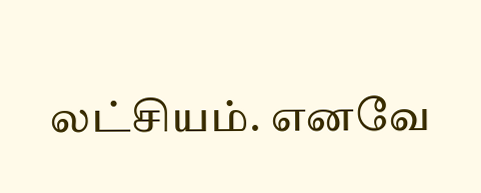லட்சியம். எனவே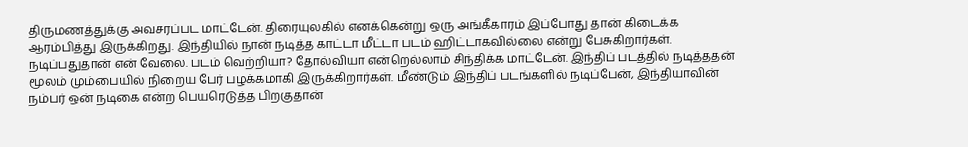திருமணத்துக்கு அவசரப்பட மாட்டேன். திரையுலகில் எனக்கென்று ஒரு அங்கீகாரம் இப்போது தான் கிடைக்க ஆரம்பித்து இருக்கிறது. இந்தியில் நான் நடித்த காட்டா மீட்டா படம் ஹிட்டாகவில்லை என்று பேசுகிறார்கள். நடிப்பதுதான் என் வேலை. படம் வெற்றியா? தோல்வியா என்றெல்லாம் சிந்திக்க மாட்டேன். இந்திப் படத்தில் நடித்ததன் மூலம் மும்பையில் நிறைய பேர் பழக்கமாகி இருக்கிறார்கள். மீண்டும் இந்திப் படங்களில் நடிப்பேன், இந்தியாவின் நம்பர் ஒன் நடிகை என்ற பெயரெடுத்த பிறகுதான்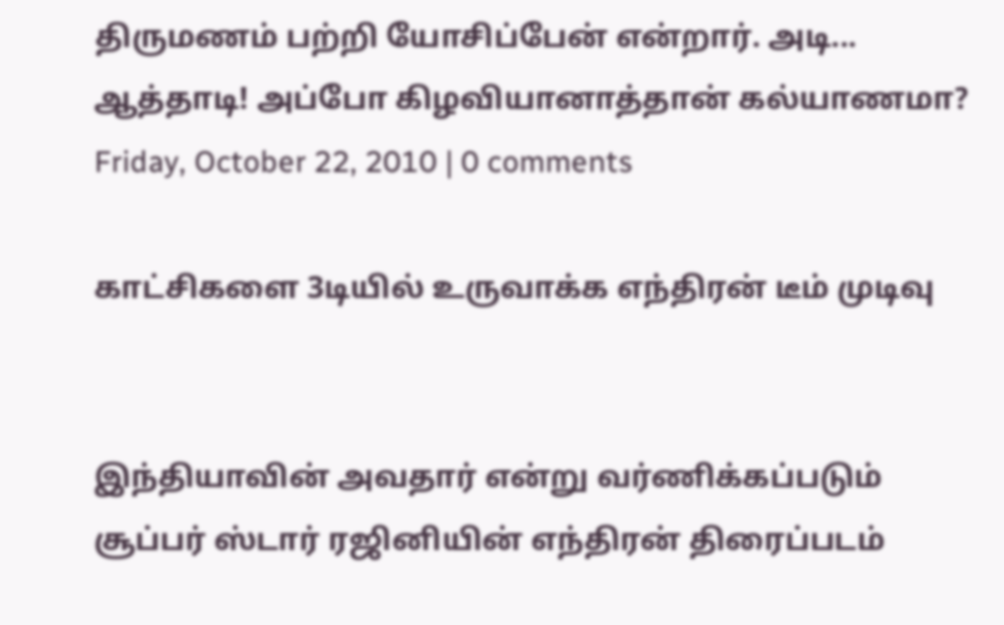திருமணம் பற்றி யோசிப்பேன் என்றார். அடி... ஆத்தாடி! அப்போ கிழவியானாத்தான் கல்யாணமா?
Friday, October 22, 2010 | 0 comments

காட்சிகளை 3டியில் உருவாக்க எந்திரன் டீம் முடிவு


இந்தியாவின் அவதார் என்று வர்ணிக்கப்படும் சூப்பர் ஸ்டார் ரஜினியின் எந்திரன் திரைப்படம்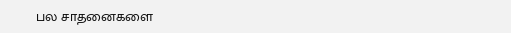பல சாதனைகளை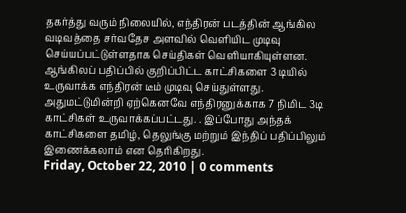தகர்த்து வரும் நிலையில், எந்திரன் படத்தின் ஆங்கில வடிவத்தை சர்வதேச அளவில் வெளியிட முடிவு செய்யப்பட்டுள்ளதாக செய்திகள் வெளியாகியுள்ளன. ஆங்கிலப் பதிப்பில் குறிப்பிட்ட காட்சிகளை 3 டியில் உருவாக்க எந்திரன் டீம் முடிவு செய்துள்ளது. அதுமட்டுமின்றி ஏற்கெனவே எந்திரனுக்காக 7 நிமிட 3டி காட்சிகள் உருவாக்கப்பட்டது. . இப்போது அந்தக் காட்சிகளை தமிழ், தெலுங்கு மற்றும் இந்திப் பதிப்பிலும் இணைக்கலாம் என தெரிகிறது.
Friday, October 22, 2010 | 0 comments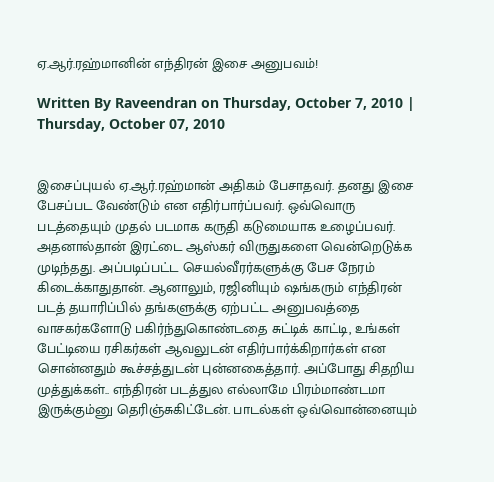ஏ.ஆர்.ரஹ்மானின் எந்திரன் இசை அனுபவம்!

Written By Raveendran on Thursday, October 7, 2010 | Thursday, October 07, 2010


இசைப்புயல் ஏ.ஆர்.ரஹ்மான் அதிகம் பேசாதவர். தனது இசை பேசப்பட வேண்டும் என எதிர்பார்ப்பவர். ஒவ்வொரு படத்தையும் முதல் படமாக கருதி கடுமையாக உழைப்பவர். அதனால்தான் இரட்டை ஆஸ்கர் விருதுகளை வென்றெடுக்க முடிந்தது. அப்படிப்பட்ட செயல்வீரர்களுக்கு பேச நேரம் கிடைக்காதுதான். ஆனாலும், ரஜினியும் ஷங்கரும் எந்திரன் படத் தயாரிப்பில் தங்களுக்கு ஏற்பட்ட அனுபவத்தை வாசகர்களோடு பகிர்ந்துகொண்டதை சுட்டிக் காட்டி, உங்கள் பேட்டியை ரசிகர்கள் ஆவலுடன் எதிர்பார்க்கிறார்கள் என சொன்னதும் கூச்சத்துடன் புன்னகைத்தார். அப்போது சிதறிய முத்துக்கள்.. எந்திரன் படத்துல எல்லாமே பிரம்மாண்டமா இருக்கும்னு தெரிஞ்சுகிட்டேன். பாடல்கள் ஒவ்வொன்னையும்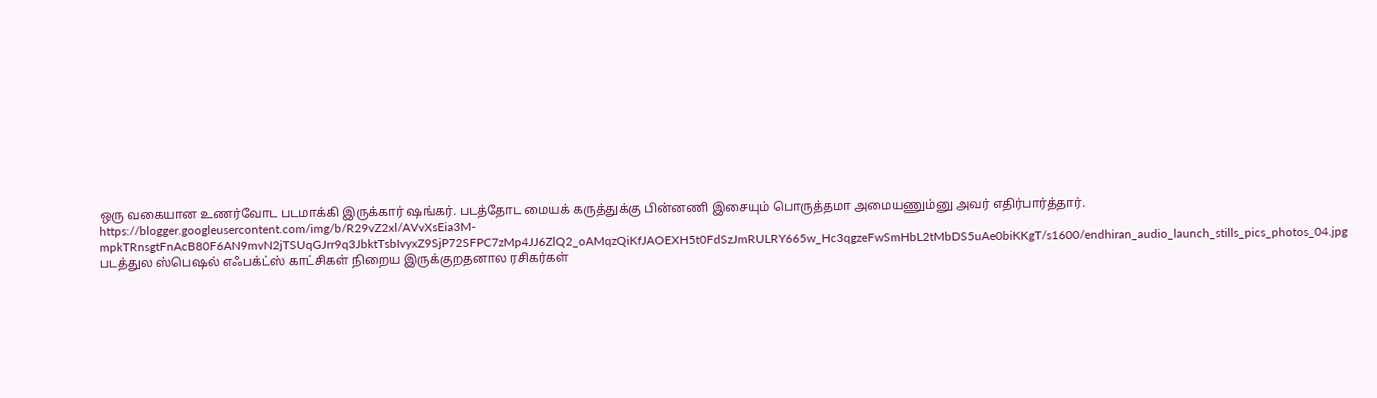ஒரு வகையான உணர்வோட படமாக்கி இருக்கார் ஷங்கர். படத்தோட மையக் கருத்துக்கு பின்னணி இசையும் பொருத்தமா அமையணும்னு அவர் எதிர்பார்த்தார்.
https://blogger.googleusercontent.com/img/b/R29vZ2xl/AVvXsEia3M-mpkTRnsgtFnAcB80F6AN9mvN2jTSUqGJrr9q3JbktTsbIvyxZ9SjP72SFPC7zMp4JJ6ZlQ2_oAMqzQiKfJAOEXH5t0FdSzJmRULRY665w_Hc3qgzeFwSmHbL2tMbDS5uAe0biKKgT/s1600/endhiran_audio_launch_stills_pics_photos_04.jpg
படத்துல ஸ்பெஷல் எஃபக்ட்ஸ் காட்சிகள் நிறைய இருக்குறதனால ரசிகர்கள்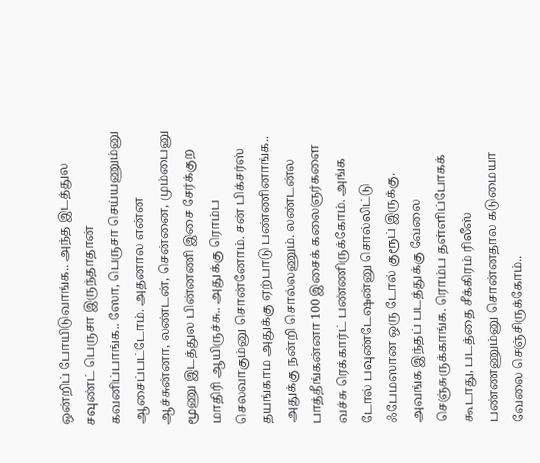ஒன்றிப் போயிடுவாங்க.. அந்த இடத்துல சவுண்ட் பெருசா இருந்தாதான் கவனிப்பாங்க.. ஸோ, பெருசா செய்யணும்னு ஆசைப்பட்டோம். அதனால என்ன ஆச்சுன்னா, லண்டன், சென்னை, மும்பைனு மூணு இடத்துல பின்னணி இசை சேர்க்குற மாதிரி ஆயிருச்சு.. அதுக்கு ரொம்ப செலவாகும்னு சொன்னோம். சன் பிக்சர்ஸ் தயங்காம அதுக்கு ஏற்பாடு பண்ணினாங்க.. அதுக்கு நன்றி சொல்லணும். லண்டன்ல பாத்தீங்கன்னா 100 இசைக் கலைஞர்களை வச்சு ரெக்கார்ட் பண்ணிருக்கோம். அங்க டோல் பவுண்டேஷன்னு சொல்லிட்டு ஃபேமஸான ஒரு டோல் குரூப் இருக்கு. அவங்க இந்தப் படத்துக்கு வேலை செஞ்சுருக்காங்க. ரொம்ப தள்ளிப்போகக் கூடாது, படத்தை சீக்கிரம் ரிலீஸ் பண்ணணும்னு சொன்னதால கடுமையா வேலை செஞ்சிருக்கோம்..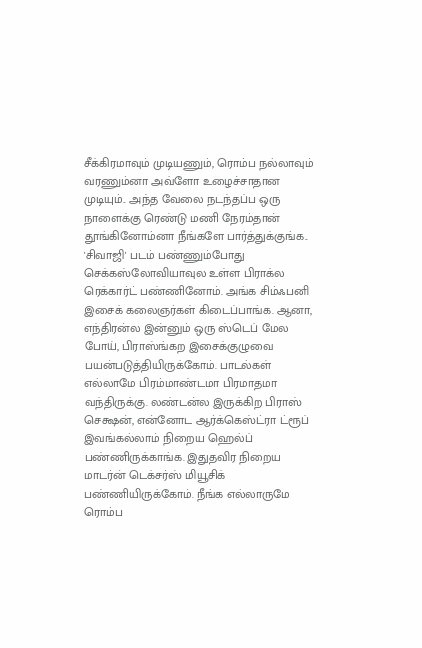சீக்கிரமாவும் முடியணும், ரொம்ப நல்லாவும் வரணும்னா அவ்ளோ உழைச்சாதான முடியும்.. அந்த வேலை நடந்தப்ப ஒரு நாளைக்கு ரெண்டு மணி நேரம்தான் தூங்கினோம்னா நீங்களே பார்த்துக்குங்க.. 'சிவாஜி' படம் பண்ணும்போது செக்கஸ்லோவியாவுல உள்ள பிராக்ல ரெக்கார்ட் பண்ணினோம். அங்க சிம்ஃபனி இசைக் கலைஞர்கள் கிடைப்பாங்க. ஆனா, எந்திரன்ல இன்னும் ஒரு ஸ்டெப் மேல போய், பிராஸ்ங்கற இசைக்குழுவை பயன்படுத்தியிருக்கோம். பாடல்கள் எல்லாமே பிரம்மாண்டமா பிரமாதமா வந்திருக்கு. லண்டன்ல இருக்கிற பிராஸ் செக்ஷன், என்னோட ஆர்க்கெஸ்ட்ரா ட்ரூப் இவங்கல்லாம் நிறைய ஹெல்ப் பண்ணிருக்காங்க. இதுதவிர நிறைய மாடர்ன் டெக்சர்ஸ் மியூசிக் பண்ணியிருக்கோம். நீங்க எல்லாருமே ரொம்ப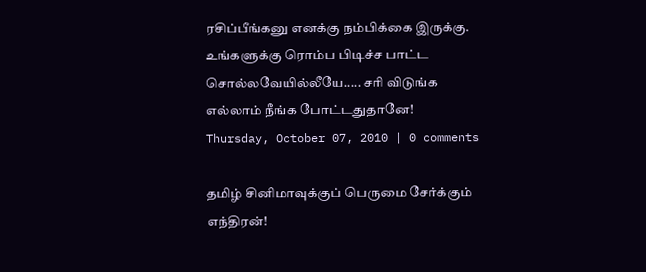ரசிப்பீங்கனு எனக்கு நம்பிக்கை இருக்கு. உங்களுக்கு ரொம்ப பிடிச்ச பாட்ட சொல்லவேயில்லீயே..... சரி விடுங்க எல்லாம் நீங்க போட்டதுதானே!
Thursday, October 07, 2010 | 0 comments

தமிழ் சினிமாவுக்குப் பெருமை சேர்க்கும் எந்திரன்!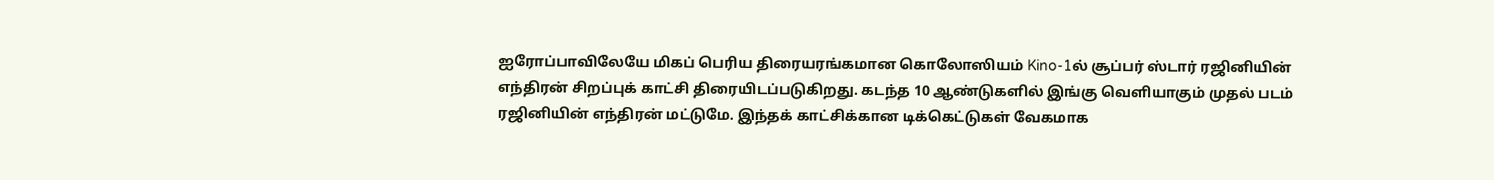ஐரோப்பாவிலேயே மிகப் பெரிய திரையரங்கமான கொலோஸியம் Kino-1ல் சூப்பர் ஸ்டார் ரஜினியின் எந்திரன் சிறப்புக் காட்சி திரையிடப்படுகிறது. கடந்த 10 ஆண்டுகளில் இங்கு வெளியாகும் முதல் படம் ரஜினியின் எந்திரன் மட்டுமே. இந்தக் காட்சிக்கான டிக்கெட்டுகள் வேகமாக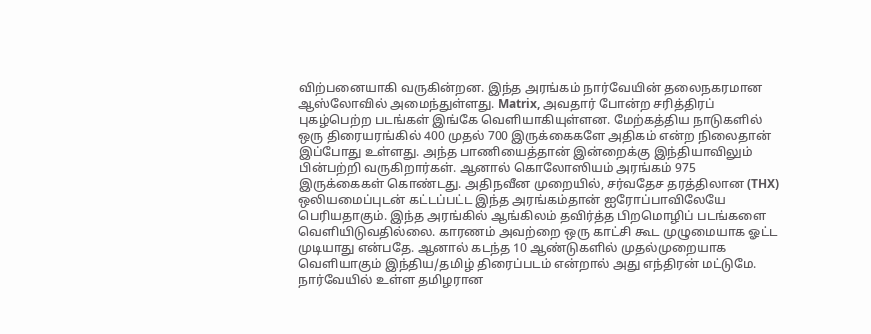விற்பனையாகி வருகின்றன. இந்த அரங்கம் நார்வேயின் தலைநகரமான ஆஸ்லோவில் அமைந்துள்ளது. Matrix, அவதார் போன்ற சரித்திரப் புகழ்பெற்ற படங்கள் இங்கே வெளியாகியுள்ளன. மேற்கத்திய நாடுகளில் ஒரு திரையரங்கில் 400 முதல் 700 இருக்கைகளே அதிகம் என்ற நிலைதான் இப்போது உள்ளது. அந்த பாணியைத்தான் இன்றைக்கு இந்தியாவிலும் பின்பற்றி வருகிறார்கள். ஆனால் கொலோஸியம் அரங்கம் 975 இருக்கைகள் கொண்டது. அதிநவீன முறையில், சர்வதேச தரத்திலான (THX) ஒலியமைப்புடன் கட்டப்பட்ட இந்த அரங்கம்தான் ஐரோப்பாவிலேயே பெரியதாகும். இந்த அரங்கில் ஆங்கிலம் தவிர்த்த பிறமொழிப் படங்களை வெளியிடுவதில்லை. காரணம் அவற்றை ஒரு காட்சி கூட முழுமையாக ஓட்ட முடியாது என்பதே. ஆனால் கடந்த 10 ஆண்டுகளில் முதல்முறையாக வெளியாகும் இந்திய/தமிழ் திரைப்படம் என்றால் அது எந்திரன் மட்டுமே. நார்வேயில் உள்ள தமிழரான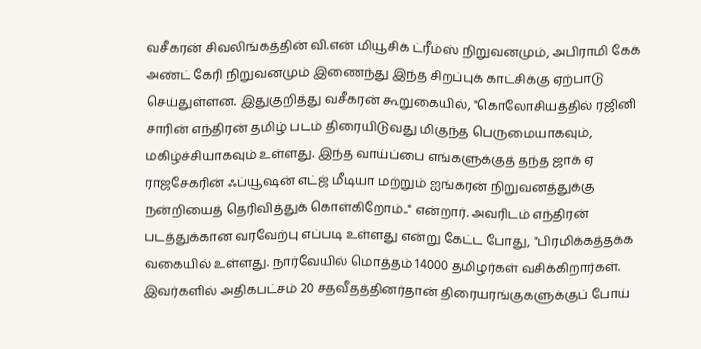வசீகரன் சிவலிங்கத்தின் வி.என் மியூசிக் ட்ரீம்ஸ் நிறுவனமும், அபிராமி கேக் அண்ட் கேரி நிறுவனமும் இணைந்து இந்த சிறப்புக் காட்சிக்கு ஏற்பாடு செய்துள்ளன. இதுகுறித்து வசீகரன் கூறுகையில், "கொலோசியத்தில் ரஜினி சாரின் எந்திரன் தமிழ் படம் திரையிடுவது மிகுந்த பெருமையாகவும், மகிழ்ச்சியாகவும் உள்ளது. இந்த வாய்ப்பை எங்களுக்குத் தந்த ஜாக் ஏ ராஜசேகரின் ஃப்யூஷன் எட்ஜ் மீடியா மற்றும் ஐங்கரன் நிறுவனத்துக்கு நன்றியைத் தெரிவித்துக் கொள்கிறோம்.." என்றார். அவரிடம் எந்திரன் படத்துக்கான வரவேற்பு எப்படி உள்ளது என்று கேட்ட போது, "பிரமிக்கத்தக்க வகையில் உள்ளது. நார்வேயில் மொத்தம் 14000 தமிழர்கள் வசிக்கிறார்கள். இவர்களில் அதிகபட்சம் 20 சதவீதத்தினர்தான் திரையரங்குகளுக்குப் போய்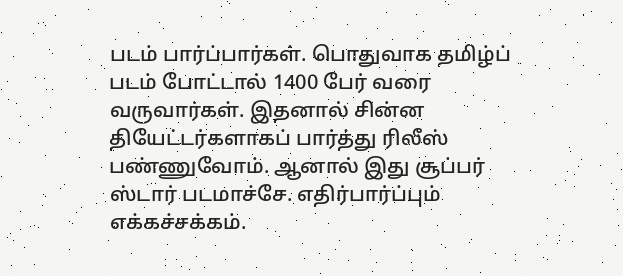படம் பார்ப்பார்கள். பொதுவாக தமிழ்ப் படம் போட்டால் 1400 பேர் வரை வருவார்கள். இதனால் சின்ன தியேட்டர்களாகப் பார்த்து ரிலீஸ் பண்ணுவோம். ஆனால் இது சூப்பர் ஸ்டார் படமாச்சே. எதிர்பார்ப்பும் எக்கச்சக்கம்.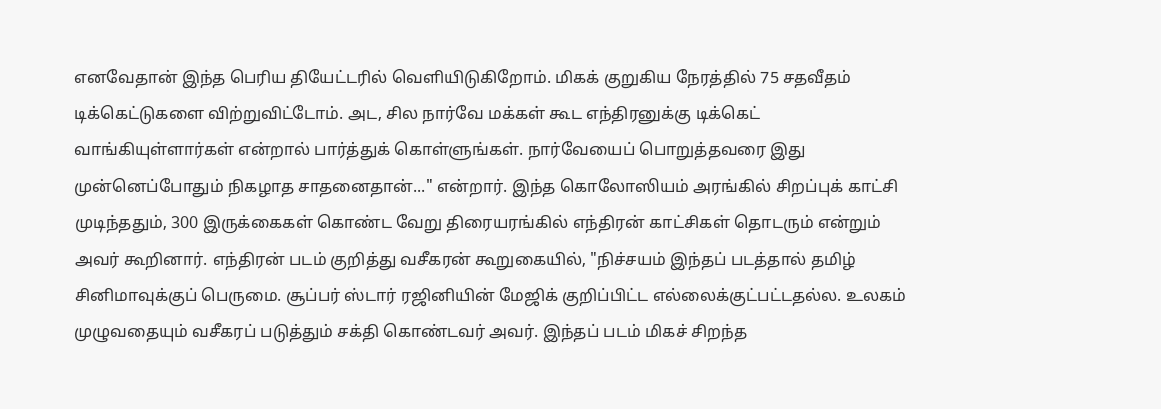எனவேதான் இந்த பெரிய தியேட்டரில் வெளியிடுகிறோம். மிகக் குறுகிய நேரத்தில் 75 சதவீதம் டிக்கெட்டுகளை விற்றுவிட்டோம். அட, சில நார்வே மக்கள் கூட எந்திரனுக்கு டிக்கெட் வாங்கியுள்ளார்கள் என்றால் பார்த்துக் கொள்ளுங்கள். நார்வேயைப் பொறுத்தவரை இது முன்னெப்போதும் நிகழாத சாதனைதான்..." என்றார். இந்த கொலோஸியம் அரங்கில் சிறப்புக் காட்சி முடிந்ததும், 300 இருக்கைகள் கொண்ட வேறு திரையரங்கில் எந்திரன் காட்சிகள் தொடரும் என்றும் அவர் கூறினார். எந்திரன் படம் குறித்து வசீகரன் கூறுகையில், "நிச்சயம் இந்தப் படத்தால் தமிழ் சினிமாவுக்குப் பெருமை. சூப்பர் ஸ்டார் ரஜினியின் மேஜிக் குறிப்பிட்ட எல்லைக்குட்பட்டதல்ல. உலகம் முழுவதையும் வசீகரப் படுத்தும் சக்தி கொண்டவர் அவர். இந்தப் படம் மிகச் சிறந்த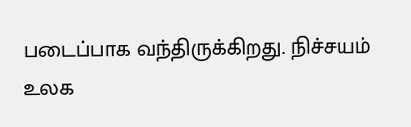படைப்பாக வந்திருக்கிறது. நிச்சயம் உலக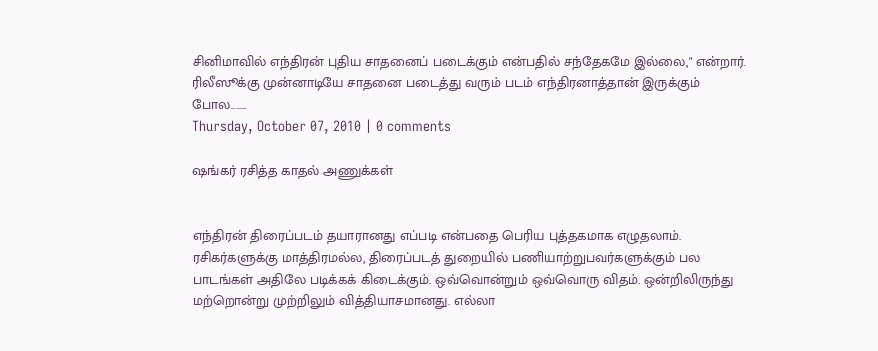சினிமாவில் எந்திரன் புதிய சாதனைப் படைக்கும் என்பதில் சந்தேகமே இல்லை," என்றார். ரிலீஸூக்கு முன்னாடியே சாதனை படைத்து வரும் படம் எந்திரனாத்தான் இருக்கும் போல.......
Thursday, October 07, 2010 | 0 comments

ஷங்கர் ரசித்த காதல் அணுக்கள்


எந்திரன் திரைப்படம் தயாரானது எப்படி என்பதை பெரிய புத்தகமாக எழுதலாம். ரசிகர்களுக்கு மாத்திரமல்ல, திரைப்படத் துறையில் பணியாற்றுபவர்களுக்கும் பல பாடங்கள் அதிலே படிக்கக் கிடைக்கும். ஒவ்வொன்றும் ஒவ்வொரு விதம். ஒன்றிலிருந்து மற்றொன்று முற்றிலும் வித்தியாசமானது. எல்லா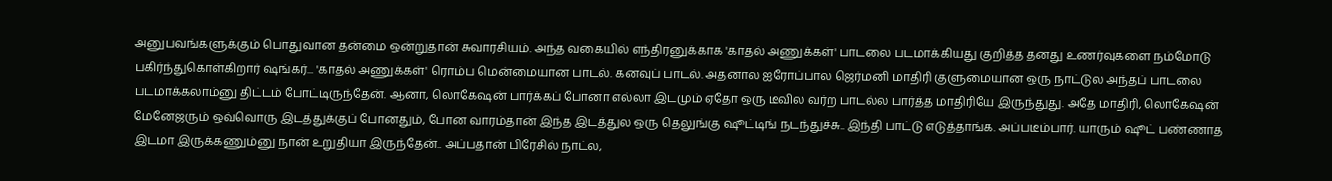அனுபவங்களுக்கும் பொதுவான தன்மை ஒன்றுதான் சுவாரசியம். அந்த வகையில் எந்திரனுக்காக 'காதல் அணுக்கள்' பாடலை படமாக்கியது குறித்த தனது உணர்வுகளை நம்மோடு பகிர்ந்துகொள்கிறார் ஷங்கர்... 'காதல் அணுக்கள்' ரொம்ப மென்மையான பாடல். கனவுப் பாடல். அதனால ஐரோப்பால ஜெர்மனி மாதிரி குளுமையான ஒரு நாட்டுல அந்தப் பாடலை படமாக்கலாம்னு திட்டம் போட்டிருந்தேன். ஆனா, லொகேஷன் பார்க்கப் போனா எல்லா இடமும் ஏதோ ஒரு டீவில வர்ற பாடல்ல பார்த்த மாதிரியே இருந்துது. அதே மாதிரி, லொகேஷன் மேனேஜரும் ஒவ்வொரு இடத்துக்குப் போனதும், போன வாரம்தான் இந்த இடத்துல ஒரு தெலுங்கு ஷூட்டிங் நடந்துச்சு.. இந்தி பாட்டு எடுத்தாங்க. அப்படீம்பார். யாரும் ஷூட் பண்ணாத இடமா இருக்கணும்னு நான் உறுதியா இருந்தேன்.. அப்பதான் பிரேசில் நாட்ல,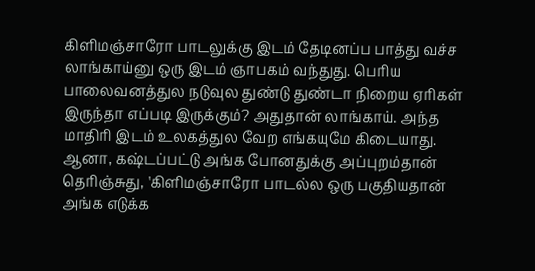கிளிமஞ்சாரோ பாடலுக்கு இடம் தேடினப்ப பாத்து வச்ச லாங்காய்னு ஒரு இடம் ஞாபகம் வந்துது. பெரிய பாலைவனத்துல நடுவுல துண்டு துண்டா நிறைய ஏரிகள் இருந்தா எப்படி இருக்கும்? அதுதான் லாங்காய். அந்த மாதிரி இடம் உலகத்துல வேற எங்கயுமே கிடையாது. ஆனா, கஷ்டப்பட்டு அங்க போனதுக்கு அப்புறம்தான் தெரிஞ்சுது, 'கிளிமஞ்சாரோ பாடல்ல ஒரு பகுதியதான் அங்க எடுக்க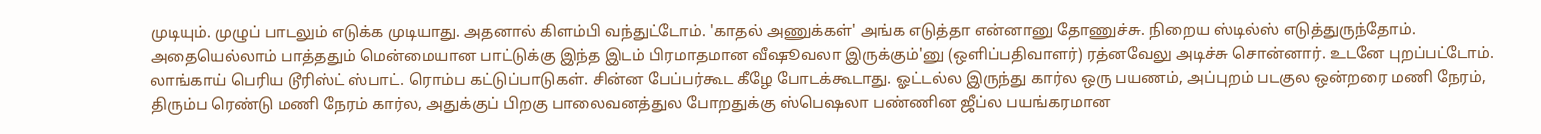முடியும். முழுப் பாடலும் எடுக்க முடியாது. அதனால் கிளம்பி வந்துட்டோம். 'காதல் அணுக்கள்' அங்க எடுத்தா என்னானு தோணுச்சு. நிறைய ஸ்டில்ஸ் எடுத்துருந்தோம். அதையெல்லாம் பாத்ததும் மென்மையான பாட்டுக்கு இந்த இடம் பிரமாதமான வீஷூவலா இருக்கும்'னு (ஒளிப்பதிவாளர்) ரத்னவேலு அடிச்சு சொன்னார். உடனே புறப்பட்டோம். லாங்காய் பெரிய டூரிஸ்ட் ஸ்பாட். ரொம்ப கட்டுப்பாடுகள். சின்ன பேப்பர்கூட கீழே போடக்கூடாது. ஓட்டல்ல இருந்து கார்ல ஒரு பயணம், அப்புறம் படகுல ஒன்றரை மணி நேரம், திரும்ப ரெண்டு மணி நேரம் கார்ல, அதுக்குப் பிறகு பாலைவனத்துல போறதுக்கு ஸ்பெஷலா பண்ணின ஜீப்ல பயங்கரமான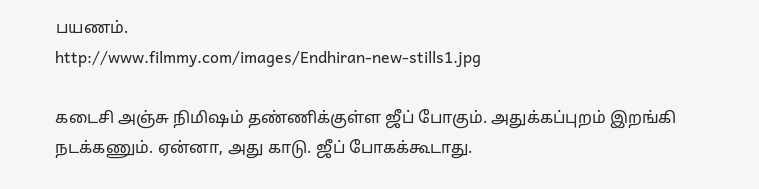பயணம்.
http://www.filmmy.com/images/Endhiran-new-stills1.jpg

கடைசி அஞ்சு நிமிஷம் தண்ணிக்குள்ள ஜீப் போகும். அதுக்கப்புறம் இறங்கி நடக்கணும். ஏன்னா, அது காடு. ஜீப் போகக்கூடாது.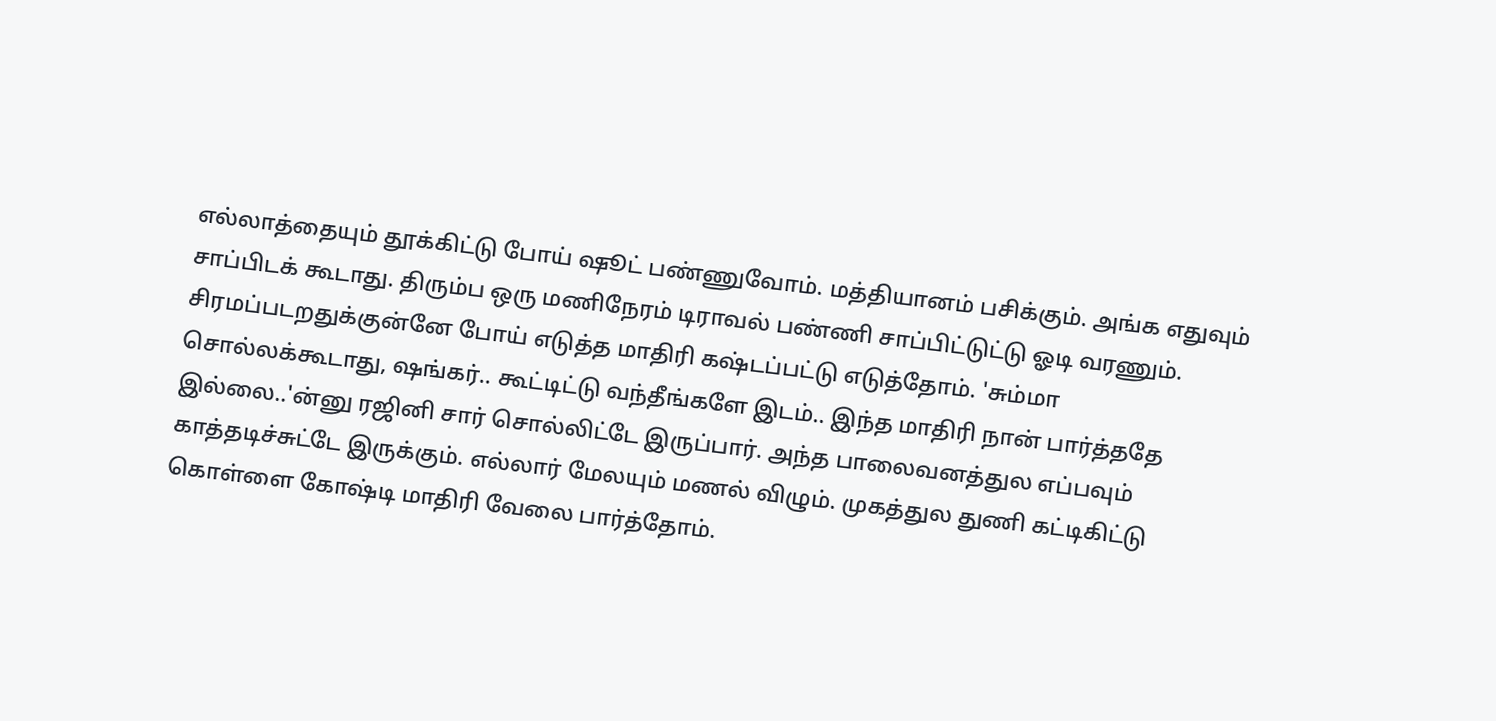எல்லாத்தையும் தூக்கிட்டு போய் ஷூட் பண்ணுவோம். மத்தியானம் பசிக்கும். அங்க எதுவும் சாப்பிடக் கூடாது. திரும்ப ஒரு மணிநேரம் டிராவல் பண்ணி சாப்பிட்டுட்டு ஓடி வரணும். சிரமப்படறதுக்குன்னே போய் எடுத்த மாதிரி கஷ்டப்பட்டு எடுத்தோம். 'சும்மா சொல்லக்கூடாது, ஷங்கர்.. கூட்டிட்டு வந்தீங்களே இடம்.. இந்த மாதிரி நான் பார்த்ததே இல்லை..'ன்னு ரஜினி சார் சொல்லிட்டே இருப்பார். அந்த பாலைவனத்துல எப்பவும் காத்தடிச்சுட்டே இருக்கும். எல்லார் மேலயும் மணல் விழும். முகத்துல துணி கட்டிகிட்டு கொள்ளை கோஷ்டி மாதிரி வேலை பார்த்தோம்.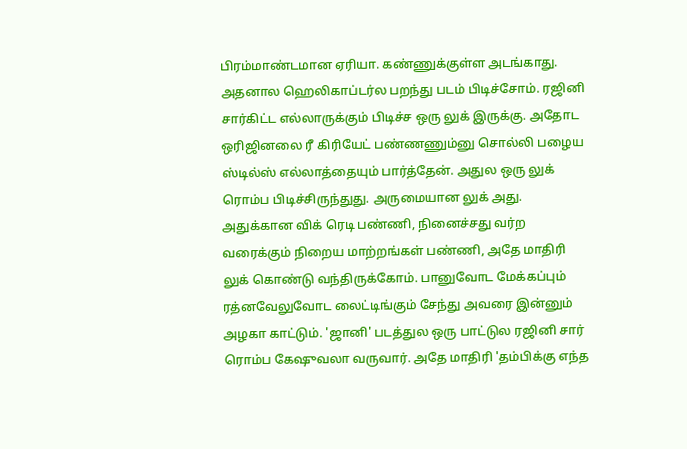பிரம்மாண்டமான ஏரியா. கண்ணுக்குள்ள அடங்காது. அதனால ஹெலிகாப்டர்ல பறந்து படம் பிடிச்சோம். ரஜினி சார்கிட்ட எல்லாருக்கும் பிடிச்ச ஒரு லுக் இருக்கு. அதோட ஒரிஜினலை ரீ கிரியேட் பண்ணணும்னு சொல்லி பழைய ஸ்டில்ஸ் எல்லாத்தையும் பார்த்தேன். அதுல ஒரு லுக் ரொம்ப பிடிச்சிருந்துது. அருமையான லுக் அது. அதுக்கான விக் ரெடி பண்ணி, நினைச்சது வர்ற வரைக்கும் நிறைய மாற்றங்கள் பண்ணி, அதே மாதிரி லுக் கொண்டு வந்திருக்கோம். பானுவோட மேக்கப்பும் ரத்னவேலுவோட லைட்டிங்கும் சேந்து அவரை இன்னும் அழகா காட்டும். 'ஜானி' படத்துல ஒரு பாட்டுல ரஜினி சார் ரொம்ப கேஷுவலா வருவார். அதே மாதிரி 'தம்பிக்கு எந்த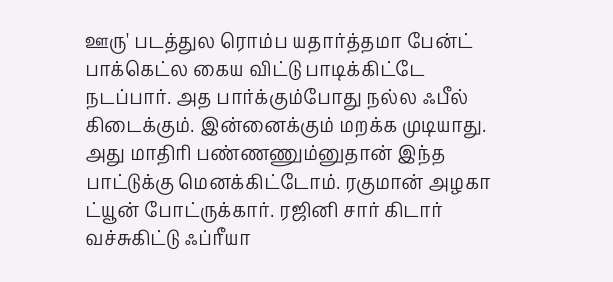ஊரு' படத்துல ரொம்ப யதார்த்தமா பேன்ட் பாக்கெட்ல கைய விட்டு பாடிக்கிட்டே நடப்பார். அத பார்க்கும்போது நல்ல ஃபீல் கிடைக்கும். இன்னைக்கும் மறக்க முடியாது. அது மாதிரி பண்ணணும்னுதான் இந்த பாட்டுக்கு மெனக்கிட்டோம். ரகுமான் அழகா ட்யூன் போட்ருக்கார். ரஜினி சார் கிடார் வச்சுகிட்டு ஃப்ரீயா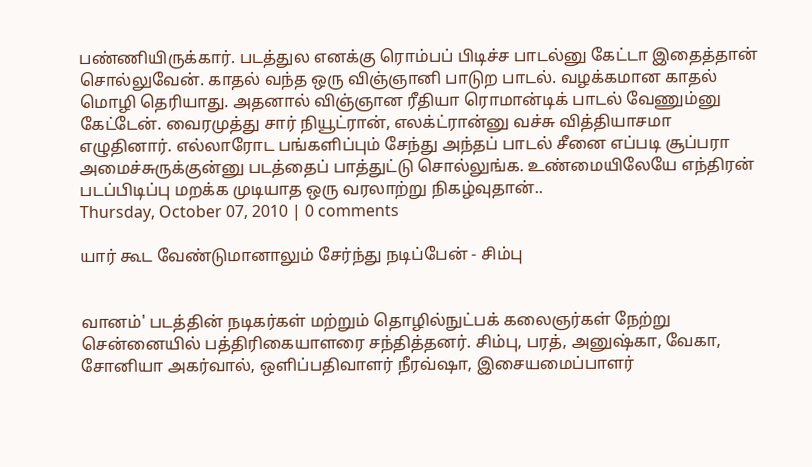பண்ணியிருக்கார். படத்துல எனக்கு ரொம்பப் பிடிச்ச பாடல்னு கேட்டா இதைத்தான் சொல்லுவேன். காதல் வந்த ஒரு விஞ்ஞானி பாடுற பாடல். வழக்கமான காதல் மொழி தெரியாது. அதனால் விஞ்ஞான ரீதியா ரொமான்டிக் பாடல் வேணும்னு கேட்டேன். வைரமுத்து சார் நியூட்ரான், எலக்ட்ரான்னு வச்சு வித்தியாசமா எழுதினார். எல்லாரோட பங்களிப்பும் சேந்து அந்தப் பாடல் சீனை எப்படி சூப்பரா அமைச்சுருக்குன்னு படத்தைப் பாத்துட்டு சொல்லுங்க. உண்மையிலேயே எந்திரன் படப்பிடிப்பு மறக்க முடியாத ஒரு வரலாற்று நிகழ்வுதான்..
Thursday, October 07, 2010 | 0 comments

யார் கூட வேண்டுமானாலும் சேர்ந்து நடிப்பேன் - சிம்பு


வானம்' படத்தின் நடிகர்கள் மற்றும் தொழில்நுட்பக் கலைஞர்கள் நேற்று சென்னையில் பத்திரிகையாளரை சந்தித்தனர். சிம்பு, பரத், அனுஷ்கா, வேகா, சோனியா அகர்வால், ஒளிப்பதிவாளர் நீரவ்ஷா, இசையமைப்பாளர்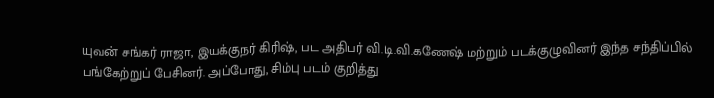யுவன் சங்கர் ராஜா, இயக்குநர் கிரிஷ், பட அதிபர் வி.டி.வி.கணேஷ் மற்றும் படக்குழுவினர் இந்த சந்திப்பில் பங்கேற்றுப் பேசினர். அப்போது, சிம்பு படம் குறித்து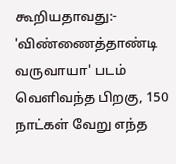கூறியதாவது:- 'விண்ணைத்தாண்டி வருவாயா' படம் வெளிவந்த பிறகு, 150 நாட்கள் வேறு எந்த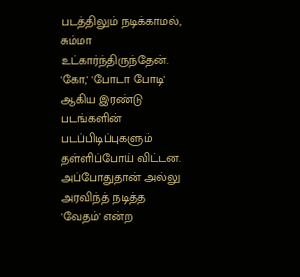படத்திலும் நடிக்காமல், சும்மா உட்கார்ந்திருந்தேன். 'கோ,' 'போடா போடி' ஆகிய இரண்டு படங்களின் படப்பிடிப்புகளும் தள்ளிப்போய் விட்டன. அப்போதுதான் அல்லு அரவிந்த் நடித்த 'வேதம்' என்ற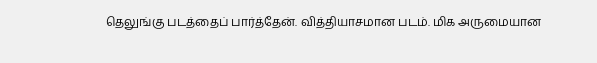தெலுங்கு படத்தைப் பார்த்தேன். வித்தியாசமான படம். மிக அருமையான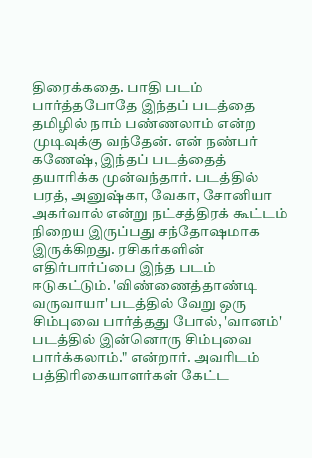திரைக்கதை. பாதி படம் பார்த்தபோதே இந்தப் படத்தை தமிழில் நாம் பண்ணலாம் என்ற முடிவுக்கு வந்தேன். என் நண்பர் கணேஷ், இந்தப் படத்தைத் தயாரிக்க முன்வந்தார். படத்தில் பரத், அனுஷ்கா, வேகா, சோனியா அகர்வால் என்று நட்சத்திரக் கூட்டம் நிறைய இருப்பது சந்தோஷமாக இருக்கிறது. ரசிகர்களின் எதிர்பார்ப்பை இந்த படம் ஈடுகட்டும். 'விண்ணைத்தாண்டி வருவாயா' படத்தில் வேறு ஒரு சிம்புவை பார்த்தது போல், 'வானம்' படத்தில் இன்னொரு சிம்புவை பார்க்கலாம்." என்றார். அவரிடம் பத்திரிகையாளர்கள் கேட்ட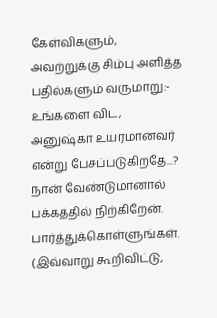கேள்விகளும், அவற்றுக்கு சிம்பு அளித்த பதில்களும் வருமாறு:- உங்களை விட, அனுஷ்கா உயரமானவர் என்று பேசப்படுகிறதே...? நான் வேண்டுமானால் பக்கத்தில் நிற்கிறேன். பார்த்துக்கொள்ளுங்கள். (இவ்வாறு கூறிவிட்டு,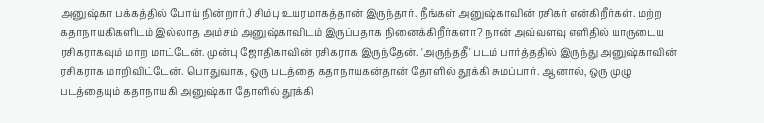அனுஷ்கா பக்கத்தில் போய் நின்றார்.) சிம்பு உயரமாகத்தான் இருந்தார். நீங்கள் அனுஷ்காவின் ரசிகர் என்கிறீர்கள். மற்ற கதாநாயகிகளிடம் இல்லாத அம்சம் அனுஷ்காவிடம் இருப்பதாக நினைக்கிறீர்களா? நான் அவ்வளவு எளிதில் யாருடைய ரசிகராகவும் மாற மாட்டேன். முன்பு ஜோதிகாவின் ரசிகராக இருந்தேன். 'அருந்ததீ' படம் பார்த்ததில் இருந்து அனுஷ்காவின் ரசிகராக மாறிவிட்டேன். பொதுவாக, ஒரு படத்தை கதாநாயகன்தான் தோளில் தூக்கி சுமப்பார். ஆனால், ஒரு முழு படத்தையும் கதாநாயகி அனுஷ்கா தோளில் தூக்கி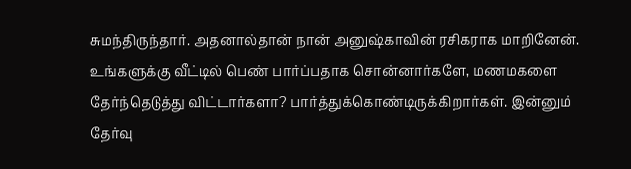சுமந்திருந்தார். அதனால்தான் நான் அனுஷ்காவின் ரசிகராக மாறினேன். உங்களுக்கு வீட்டில் பெண் பார்ப்பதாக சொன்னார்களே, மணமகளை தேர்ந்தெடுத்து விட்டார்களா? பார்த்துக்கொண்டிருக்கிறார்கள். இன்னும் தேர்வு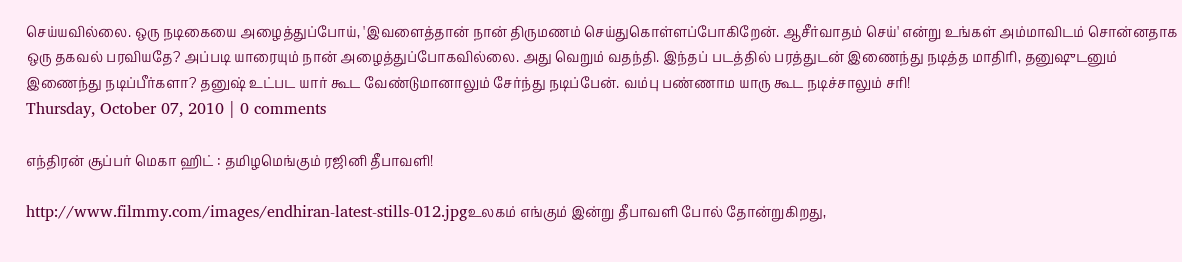செய்யவில்லை. ஒரு நடிகையை அழைத்துப்போய், 'இவளைத்தான் நான் திருமணம் செய்துகொள்ளப்போகிறேன். ஆசீர்வாதம் செய்' என்று உங்கள் அம்மாவிடம் சொன்னதாக ஒரு தகவல் பரவியதே? அப்படி யாரையும் நான் அழைத்துப்போகவில்லை. அது வெறும் வதந்தி. இந்தப் படத்தில் பரத்துடன் இணைந்து நடித்த மாதிரி, தனுஷுடனும் இணைந்து நடிப்பீர்களா? தனுஷ் உட்பட யார் கூட வேண்டுமானாலும் சேர்ந்து நடிப்பேன். வம்பு பண்ணாம யாரு கூட நடிச்சாலும் சரி!
Thursday, October 07, 2010 | 0 comments

எந்திரன் சூப்பர் மெகா ஹிட் : தமிழமெங்கும் ரஜினி தீபாவளி!

http://www.filmmy.com/images/endhiran-latest-stills-012.jpgஉலகம் எங்கும் இன்று தீபாவளி போல் தோன்றுகிறது,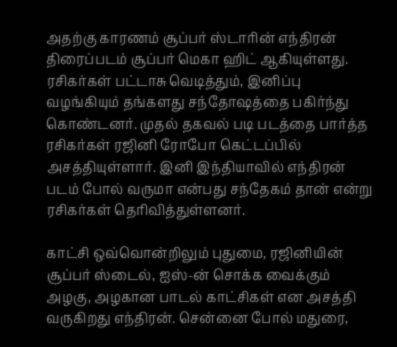அதற்கு காரணம் சூப்பர் ஸ்டாரின் எந்திரன் திரைப்படம் சூப்பர் மெகா ஹிட் ஆகியுள்ளது. ரசிகர்கள் பட்டாசு வெடித்தும், இனிப்பு வழங்கியும் தங்களது சந்தோஷத்தை பகிர்ந்து கொண்டனர். முதல் தகவல் படி படத்தை பார்த்த ரசிகர்கள் ரஜினி ரோபோ கெட்டப்பில் அசத்தியுள்ளார். இனி இந்தியாவில் எந்திரன் படம் போல் வருமா என்பது சந்தேகம் தான் என்று ரசிகர்கள் தெரிவித்துள்ளனர்.

காட்சி ஒவ்வொன்றிலும் புதுமை, ரஜினியின் சூப்பர் ஸ்டைல், ஐஸ்-ன் சொக்க வைக்கும் அழகு, அழகான பாடல் காட்சிகள் என அசத்தி வருகிறது எந்திரன். சென்னை போல் மதுரை,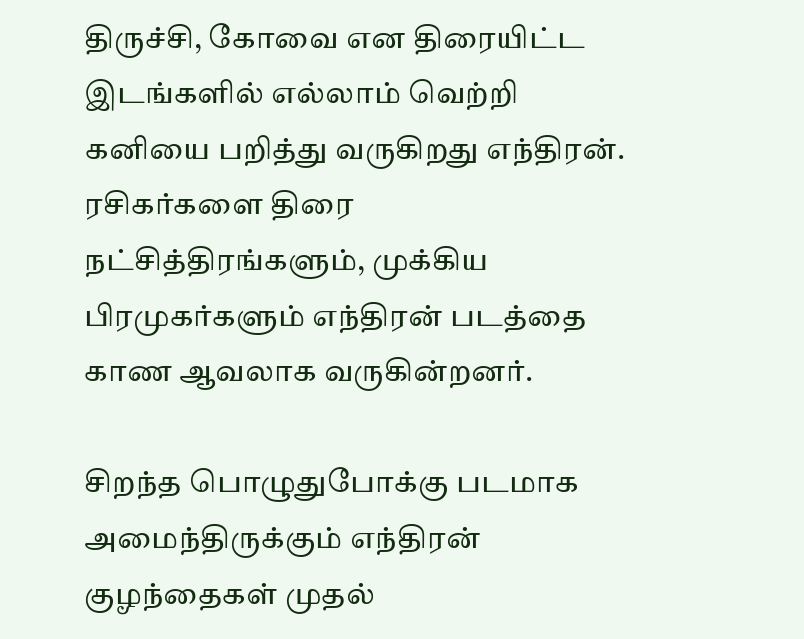திருச்சி, கோவை என திரையிட்ட இடங்களில் எல்லாம் வெற்றி கனியை பறித்து வருகிறது எந்திரன். ரசிகர்களை திரை நட்சித்திரங்களும், முக்கிய பிரமுகர்களும் எந்திரன் படத்தை காண ஆவலாக வருகின்றனர்.

சிறந்த பொழுதுபோக்கு படமாக அமைந்திருக்கும் எந்திரன் குழந்தைகள் முதல்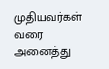முதியவர்கள் வரை அனைத்து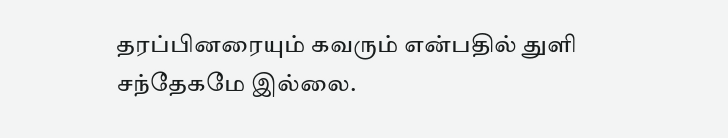தரப்பினரையும் கவரும் என்பதில் துளி சந்தேகமே இல்லை.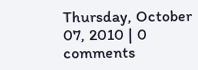Thursday, October 07, 2010 | 0 comments